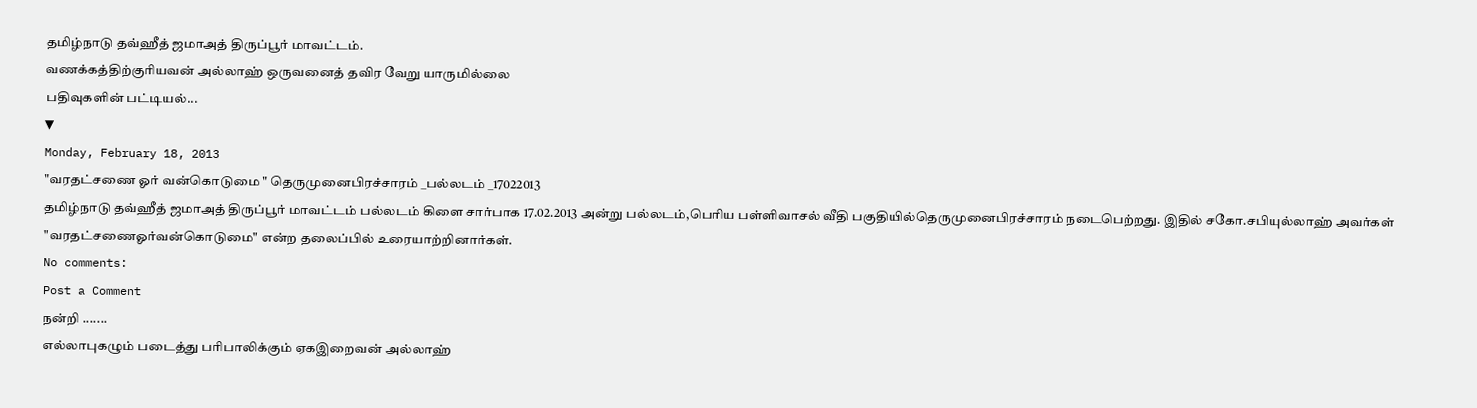தமிழ்நாடு தவ்ஹீத் ஜமாஅத் திருப்பூர் மாவட்டம்.
வணக்கத்திற்குரியவன் அல்லாஹ் ஒருவனைத் தவிர வேறு யாருமில்லை
பதிவுகளின் பட்டியல்...
▼
Monday, February 18, 2013
"வரதட்சணை ஓர் வன்கொடுமை " தெருமுனைபிரச்சாரம் _பல்லடம் _17022013
தமிழ்நாடு தவ்ஹீத் ஜமாஅத் திருப்பூர் மாவட்டம் பல்லடம் கிளை சார்பாக 17.02.2013 அன்று பல்லடம்,பெரிய பள்ளிவாசல் வீதி பகுதியில்தெருமுனைபிரச்சாரம் நடைபெற்றது. இதில் சகோ.சபியுல்லாஹ் அவர்கள் "வரதட்சணைஓர்வன்கொடுமை" என்ற தலைப்பில் உரையாற்றினார்கள்.
No comments:
Post a Comment
நன்றி .......
எல்லாபுகழும் படைத்து பரிபாலிக்கும் ஏகஇறைவன் அல்லாஹ்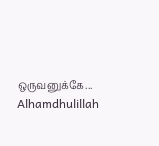ஒருவனுக்கே...
Alhamdhulillah